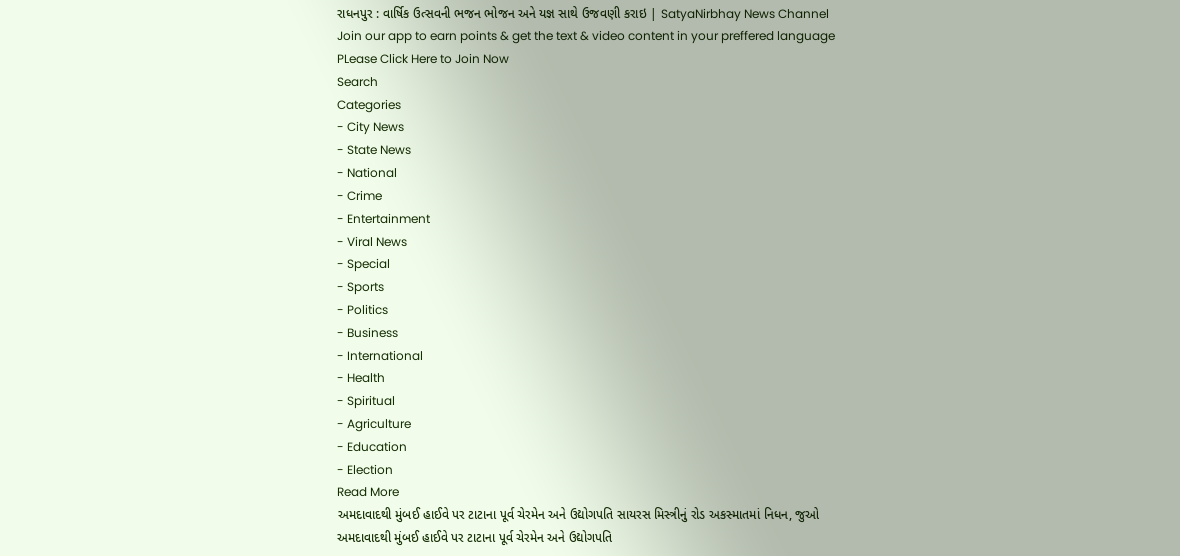રાધનપુર : વાર્ષિક ઉત્સવની ભજન ભોજન અને યજ્ઞ સાથે ઉજવણી કરાઇ | SatyaNirbhay News Channel
Join our app to earn points & get the text & video content in your preffered language
PLease Click Here to Join Now
Search
Categories
- City News
- State News
- National
- Crime
- Entertainment
- Viral News
- Special
- Sports
- Politics
- Business
- International
- Health
- Spiritual
- Agriculture
- Education
- Election
Read More
અમદાવાદથી મુંબઈ હાઈવે પર ટાટાના પૂર્વ ચેરમેન અને ઉદ્યોગપતિ સાયરસ મિસ્ત્રીનું રોડ અકસ્માતમાં નિધન, જુઓ
અમદાવાદથી મુંબઈ હાઈવે પર ટાટાના પૂર્વ ચેરમેન અને ઉદ્યોગપતિ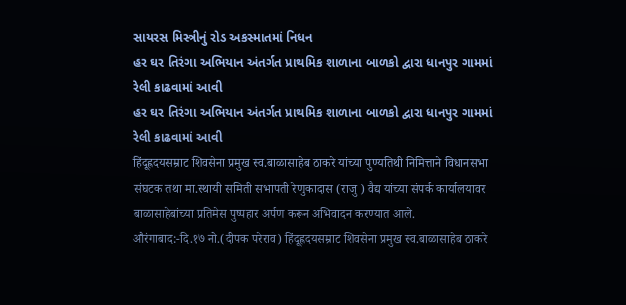સાયરસ મિસ્ત્રીનું રોડ અકસ્માતમાં નિધન
હર ઘર તિરંગા અભિયાન અંતર્ગત પ્રાથમિક શાળાના બાળકો દ્વારા ધાનપુર ગામમાં રેલી કાઢવામાં આવી
હર ઘર તિરંગા અભિયાન અંતર્ગત પ્રાથમિક શાળાના બાળકો દ્વારા ધાનપુર ગામમાં રેલી કાઢવામાં આવી
हिंदूह्रदयसम्राट शिवसेना प्रमुख स्व.बाळासाहेब ठाकरे यांच्या पुण्यतिथी निमित्ताने विधानसभा संघटक तथा मा.स्थायी समिती सभापती रेणुकादास (राजु ) वैद्य यांच्या संपर्क कार्यालयावर बाळासाहेबांच्या प्रतिमेस पुष्पहार अर्पण करून अभिवादन करण्यात आले.
औरंगाबाद:-दि.१७ नो.(दीपक परेराव) हिंदूह्रदयसम्राट शिवसेना प्रमुख स्व.बाळासाहेब ठाकरे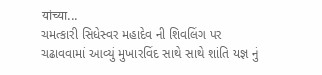यांच्या...
ચમત્કારી સિધેસ્વર મહાદેવ ની શિવલિંગ પર ચઢાવવામાં આવ્યું મુખારવિંદ સાથે સાથે શાંતિ યજ્ઞ નું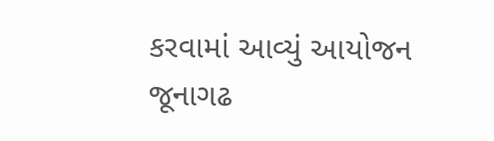કરવામાં આવ્યું આયોજન
જૂનાગઢ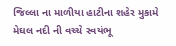જિલ્લા ના માળીયા હાટીના શહેર મુકામે મેઘલ નદી ની વચ્ચે સ્વયંભૂ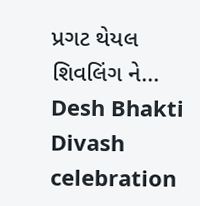પ્રગટ થેયલ શિવલિંગ ને...
Desh Bhakti Divash celebration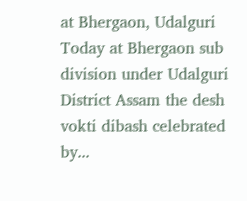at Bhergaon, Udalguri
Today at Bhergaon sub division under Udalguri District Assam the desh vokti dibash celebrated by...